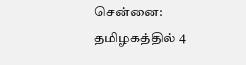சென்னை: தமிழகத்தில் 4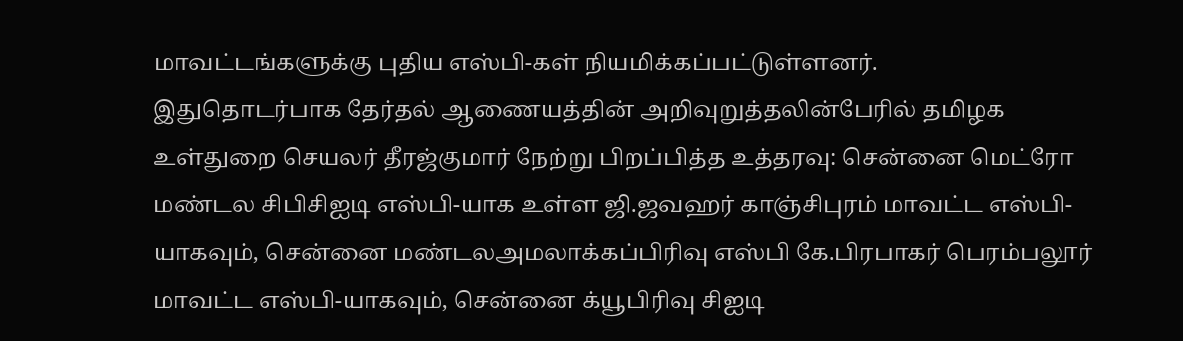மாவட்டங்களுக்கு புதிய எஸ்பி-கள் நியமிக்கப்பட்டுள்ளனர்.
இதுதொடர்பாக தேர்தல் ஆணையத்தின் அறிவுறுத்தலின்பேரில் தமிழக உள்துறை செயலர் தீரஜ்குமார் நேற்று பிறப்பித்த உத்தரவு: சென்னை மெட்ரோ மண்டல சிபிசிஐடி எஸ்பி-யாக உள்ள ஜி.ஜவஹர் காஞ்சிபுரம் மாவட்ட எஸ்பி-யாகவும், சென்னை மண்டலஅமலாக்கப்பிரிவு எஸ்பி கே.பிரபாகர் பெரம்பலூர் மாவட்ட எஸ்பி-யாகவும், சென்னை க்யூபிரிவு சிஐடி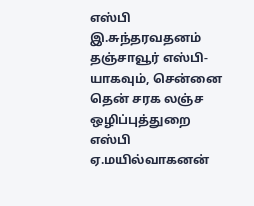எஸ்பி இ.சுந்தரவதனம் தஞ்சாவூர் எஸ்பி-யாகவும், சென்னை தென் சரக லஞ்ச ஒழிப்புத்துறை எஸ்பி ஏ.மயில்வாகனன்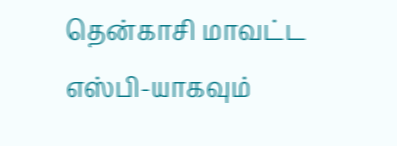தென்காசி மாவட்ட எஸ்பி-யாகவும்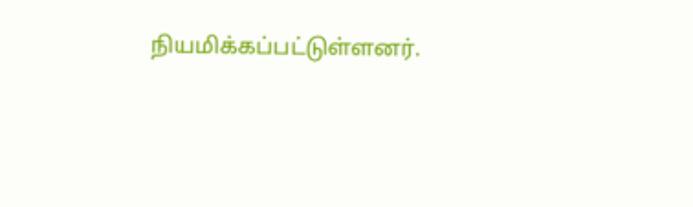நியமிக்கப்பட்டுள்ளனர்.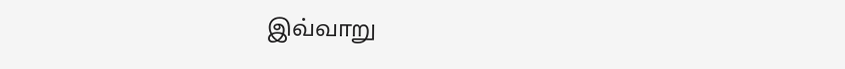இவ்வாறு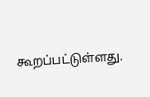கூறப்பட்டுள்ளது.